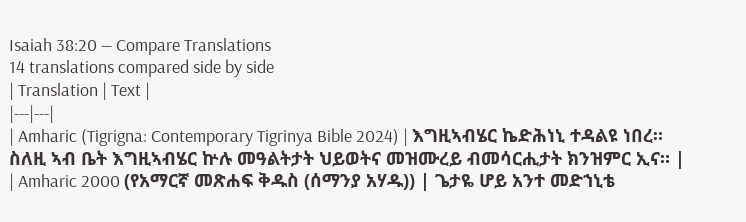Isaiah 38:20 — Compare Translations
14 translations compared side by side
| Translation | Text |
|---|---|
| Amharic (Tigrigna: Contemporary Tigrinya Bible 2024) | እግዚኣብሄር ኬድሕነኒ ተዳልዩ ነበረ። ስለዚ ኣብ ቤት እግዚኣብሄር ኵሉ መዓልትታት ህይወትና መዝሙረይ ብመሳርሒታት ክንዝምር ኢና። |
| Amharic 2000 (የአማርኛ መጽሐፍ ቅዱስ (ሰማንያ አሃዱ)) | ጌታዬ ሆይ አንተ መድኀኒቴ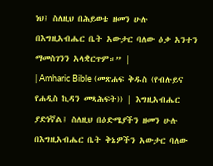ነህ፤ ስለዚህ በሕይወቴ ዘመን ሁሉ በእግዚአብሔር ቤት አውታር ባለው ዕቃ አንተን ማመስገንን አላቋርጥም።” |
| Amharic Bible (መጽሐፍ ቅዱስ (የብሉይና የሐዲስ ኪዳን መጻሕፍት)) | እግዚአብሔር ያድነኛል፤ ስለዚህ በዕድሜያችን ዘመን ሁሉ በእግዚአብሔር ቤት ቅኔዎችን አውታር ባለው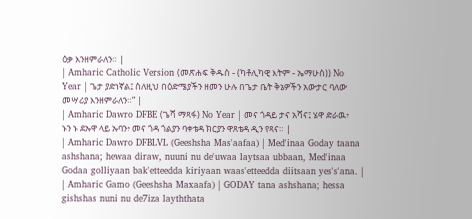ዕቃ እንዘምራለን። |
| Amharic Catholic Version (መጽሐፍ ቅዱስ - (ካቶሊካዊ እትም - ኤማሁስ)) No Year | ጌታ ያድነኛል፤ ስለዚህ በዕድሜያችን ዘመን ሁሉ በጌታ ቤት ቅኔዎችን አውታር ባለው መሣሪያ እንዘምራለን።” |
| Amharic Dawro DFBE (ጌሻ ማጻፋ) No Year | መና ጎዳይ ታና አሻና፤ ሄዋ ድራዉ፥ ኑን ኑ ደኡዋ ላይ ኡባን፥ መና ጎዳ ጎልያን ባቀቴዳ ክርያን ዋጸቴዳ ዲን የጻና። |
| Amharic Dawro DFBLVL (Geeshsha Mas'aafaa) | Med'inaa Goday taana ashshana; hewaa diraw, nuuni nu de'uwaa laytsaa ubbaan, Med'inaa Godaa golliyaan bak'etteedda kiriyaan waas'etteedda diitsaan yes's'ana. |
| Amharic Gamo (Geeshsha Maxaafa) | GODAY tana ashshana; hessa gishshas nuni nu de7iza layththata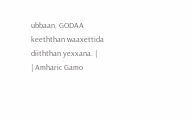ubbaan, GODAA keeththan waaxettida diiththan yexxana. |
| Amharic Gamo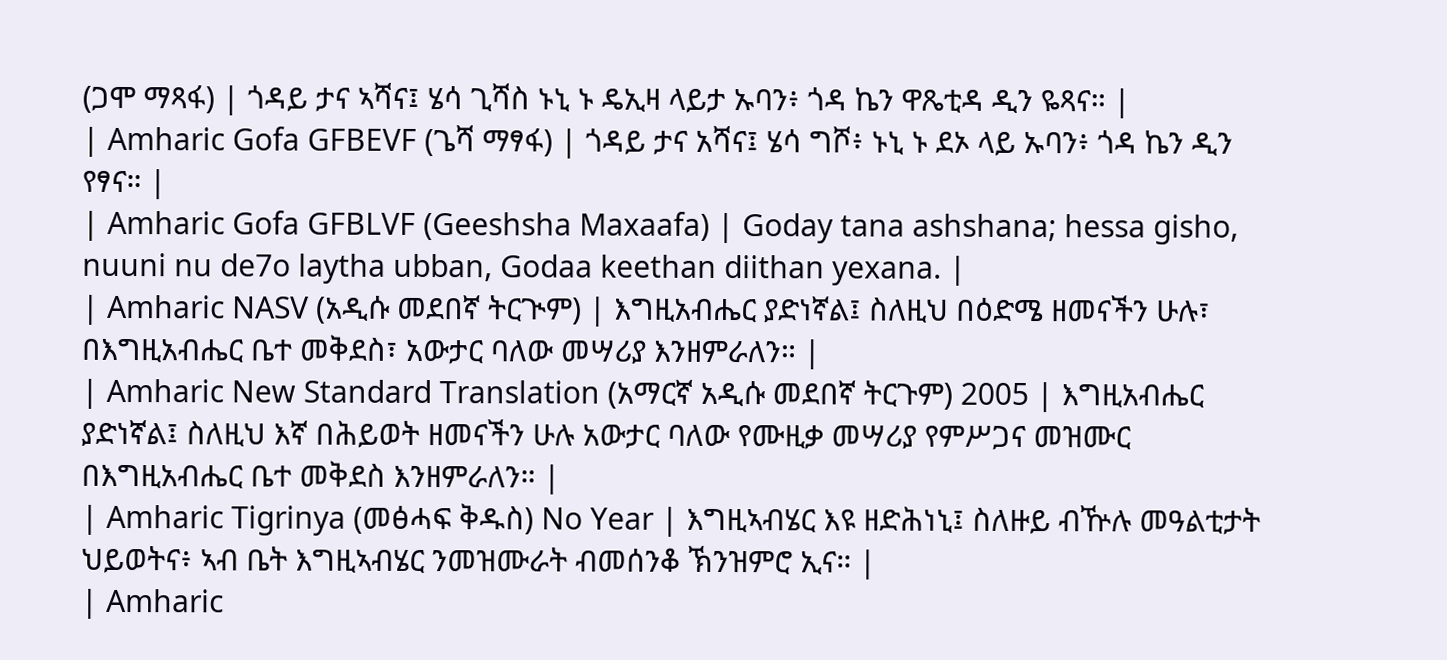(ጋሞ ማጻፋ) | ጎዳይ ታና ኣሻና፤ ሄሳ ጊሻስ ኑኒ ኑ ዴኢዛ ላይታ ኡባን፥ ጎዳ ኬን ዋጼቲዳ ዲን ዬጻና። |
| Amharic Gofa GFBEVF (ጌሻ ማፃፋ) | ጎዳይ ታና አሻና፤ ሄሳ ግሾ፥ ኑኒ ኑ ደኦ ላይ ኡባን፥ ጎዳ ኬን ዲን የፃና። |
| Amharic Gofa GFBLVF (Geeshsha Maxaafa) | Goday tana ashshana; hessa gisho, nuuni nu de7o laytha ubban, Godaa keethan diithan yexana. |
| Amharic NASV (አዲሱ መደበኛ ትርጒም) | እግዚአብሔር ያድነኛል፤ ስለዚህ በዕድሜ ዘመናችን ሁሉ፣ በእግዚአብሔር ቤተ መቅደስ፣ አውታር ባለው መሣሪያ እንዘምራለን። |
| Amharic New Standard Translation (አማርኛ አዲሱ መደበኛ ትርጉም) 2005 | እግዚአብሔር ያድነኛል፤ ስለዚህ እኛ በሕይወት ዘመናችን ሁሉ አውታር ባለው የሙዚቃ መሣሪያ የምሥጋና መዝሙር በእግዚአብሔር ቤተ መቅደስ እንዘምራለን። |
| Amharic Tigrinya (መፅሓፍ ቅዱስ) No Year | እግዚኣብሄር እዩ ዘድሕነኒ፤ ስለዙይ ብዅሉ መዓልቲታት ህይወትና፥ ኣብ ቤት እግዚኣብሄር ንመዝሙራት ብመሰንቆ ኽንዝምሮ ኢና። |
| Amharic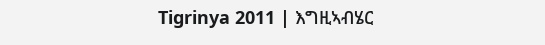Tigrinya 2011 | እግዚኣብሄር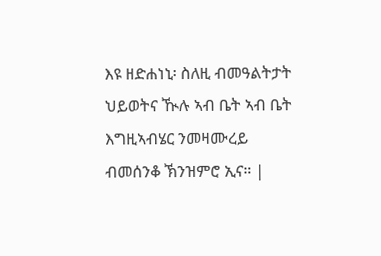እዩ ዘድሐነኒ፡ ስለዚ ብመዓልትታት ህይወትና ዂሉ ኣብ ቤት ኣብ ቤት እግዚኣብሄር ንመዛሙረይ ብመሰንቆ ኽንዝምሮ ኢና። |